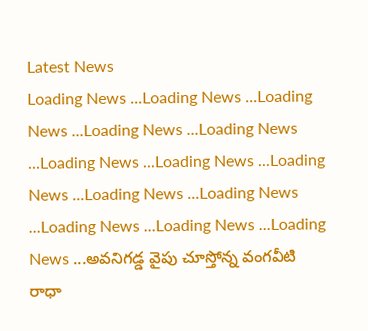Latest News
Loading News ...Loading News ...Loading News ...Loading News ...Loading News ...Loading News ...Loading News ...Loading News ...Loading News ...Loading News ...Loading News ...Loading News ...Loading News ...అవనిగడ్డ వైపు చూస్తోన్న వంగవీటి రాధా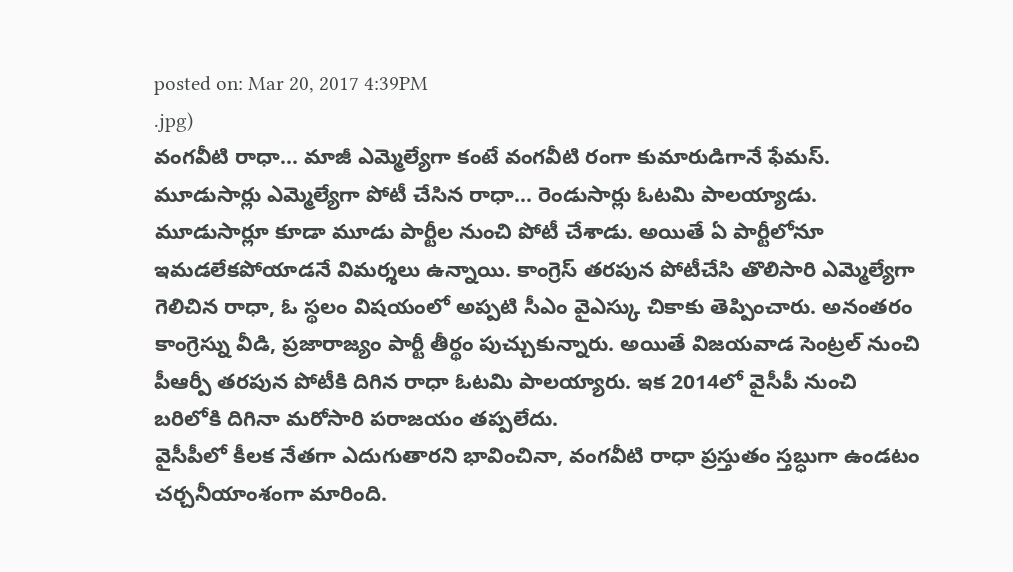posted on: Mar 20, 2017 4:39PM
.jpg)
వంగవీటి రాధా... మాజీ ఎమ్మెల్యేగా కంటే వంగవీటి రంగా కుమారుడిగానే ఫేమస్. మూడుసార్లు ఎమ్మెల్యేగా పోటీ చేసిన రాధా... రెండుసార్లు ఓటమి పాలయ్యాడు. మూడుసార్లూ కూడా మూడు పార్టీల నుంచి పోటీ చేశాడు. అయితే ఏ పార్టీలోనూ ఇమడలేకపోయాడనే విమర్శలు ఉన్నాయి. కాంగ్రెస్ తరపున పోటీచేసి తొలిసారి ఎమ్మెల్యేగా గెలిచిన రాధా, ఓ స్థలం విషయంలో అప్పటి సీఎం వైఎస్కు చికాకు తెప్పించారు. అనంతరం కాంగ్రెస్ను వీడి, ప్రజారాజ్యం పార్టీ తీర్థం పుచ్చుకున్నారు. అయితే విజయవాడ సెంట్రల్ నుంచి పీఆర్పీ తరపున పోటీకి దిగిన రాధా ఓటమి పాలయ్యారు. ఇక 2014లో వైసీపీ నుంచి బరిలోకి దిగినా మరోసారి పరాజయం తప్పలేదు.
వైసీపీలో కీలక నేతగా ఎదుగుతారని భావించినా, వంగవీటి రాధా ప్రస్తుతం స్తబ్ధుగా ఉండటం చర్చనీయాంశంగా మారింది.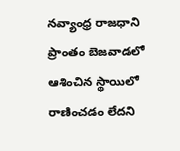నవ్యాంధ్ర రాజధాని ప్రాంతం బెజవాడలో ఆశించిన స్థాయిలో రాణించడం లేదని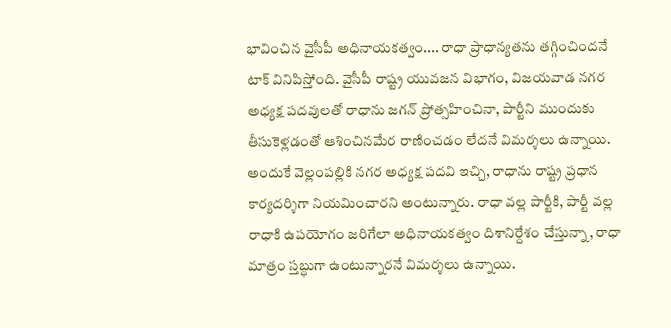భావించిన వైసీపీ అధినాయకత్వం.... రాధా ప్రాధాన్యతను తగ్గించిందనే టాక్ వినిపిస్తోంది. వైసీపీ రాష్ట్ర యువజన విభాగం, విజయవాడ నగర అధ్యక్ష పదవులతో రాధాను జగన్ ప్రోత్సహించినా, పార్టీని ముందుకు తీసుకెళ్లడంతో ఆశించినమేర రాణించడం లేదనే విమర్శలు ఉన్నాయి. అందుకే వెల్లంపల్లికి నగర అధ్యక్ష పదవి ఇచ్చి, రాధాను రాష్ట్ర ప్రధాన కార్యదర్శిగా నియమించారని అంటున్నారు. రాధా వల్ల పార్టీకి, పార్టీ వల్ల రాధాకి ఉపయోగం జరిగేలా అధినాయకత్వం దిశానిర్దేశం చేస్తున్నా, రాధా మాత్రం స్తబ్ధుగా ఉంటున్నారనే విమర్శలు ఉన్నాయి.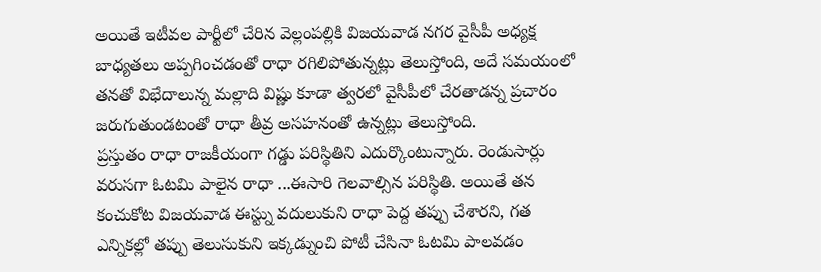అయితే ఇటీవల పార్టీలో చేరిన వెల్లంపల్లికి విజయవాడ నగర వైసీపీ అధ్యక్ష బాధ్యతలు అప్పగించడంతో రాధా రగిలిపోతున్నట్లు తెలుస్తోంది, అదే సమయంలో తనతో విభేదాలున్న మల్లాది విష్ణు కూడా త్వరలో వైసీపీలో చేరతాడన్న ప్రచారం జరుగుతుండటంతో రాధా తీవ్ర అసహనంతో ఉన్నట్లు తెలుస్తోంది.
ప్రస్తుతం రాధా రాజకీయంగా గడ్డు పరిస్థితిని ఎదుర్కొంటున్నారు. రెండుసార్లు వరుసగా ఓటమి పాలైన రాధా ...ఈసారి గెలవాల్సిన పరిస్థితి. అయితే తన కంచుకోట విజయవాడ ఈస్ట్ను వదులుకుని రాధా పెద్ద తప్పు చేశారని, గత ఎన్నికల్లో తప్పు తెలుసుకుని ఇక్కడ్నుంచి పోటీ చేసినా ఓటమి పాలవడం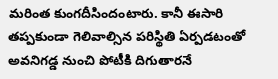మరింత కుంగదీసిందంటారు. కానీ ఈసారి తప్పకుండా గెలివాల్సిన పరిస్థితి ఏర్పడటంతో అవనిగడ్డ నుంచి పోటీకి దిగుతారనే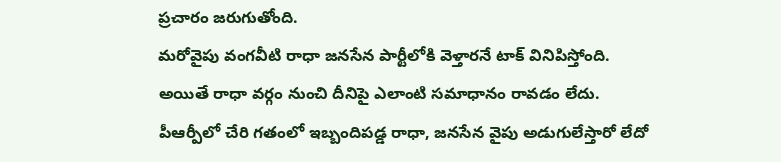ప్రచారం జరుగుతోంది.
మరోవైపు వంగవీటి రాధా జనసేన పార్టీలోకి వెళ్తారనే టాక్ వినిపిస్తోంది. అయితే రాధా వర్గం నుంచి దీనిపై ఎలాంటి సమాధానం రావడం లేదు. పీఆర్పీలో చేరి గతంలో ఇబ్బందిపడ్డ రాధా, జనసేన వైపు అడుగులేస్తారో లేదో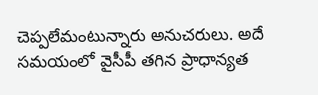చెప్పలేమంటున్నారు అనుచరులు. అదే సమయంలో వైసీపీ తగిన ప్రాధాన్యత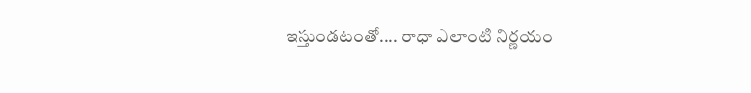ఇస్తుండటంతో.... రాధా ఎలాంటి నిర్ణయం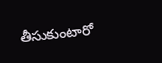తీసుకుంటారో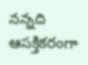నన్నది ఆసక్తికరంగా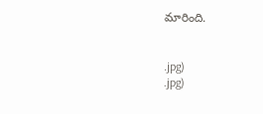మారింది.


.jpg)
.jpg)